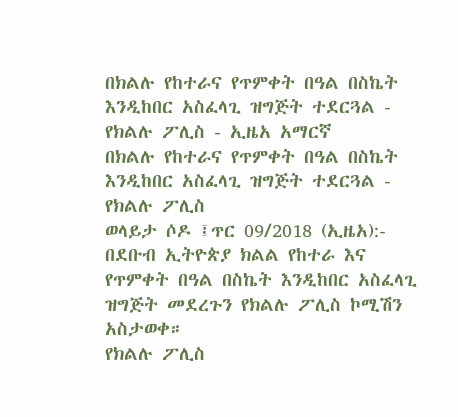በክልሉ የከተራና የጥምቀት በዓል በስኬት እንዲከበር አስፈላጊ ዝግጅት ተደርጓል - የክልሉ ፖሊስ - ኢዜአ አማርኛ
በክልሉ የከተራና የጥምቀት በዓል በስኬት እንዲከበር አስፈላጊ ዝግጅት ተደርጓል - የክልሉ ፖሊስ
ወላይታ ሶዶ ፤ጥር 09/2018 (ኢዜአ):- በደቡብ ኢትዮጵያ ክልል የከተራ እና የጥምቀት በዓል በስኬት እንዲከበር አስፈላጊ ዝግጅት መደረጉን የክልሉ ፖሊስ ኮሚሽን አስታወቀ።
የክልሉ ፖሊስ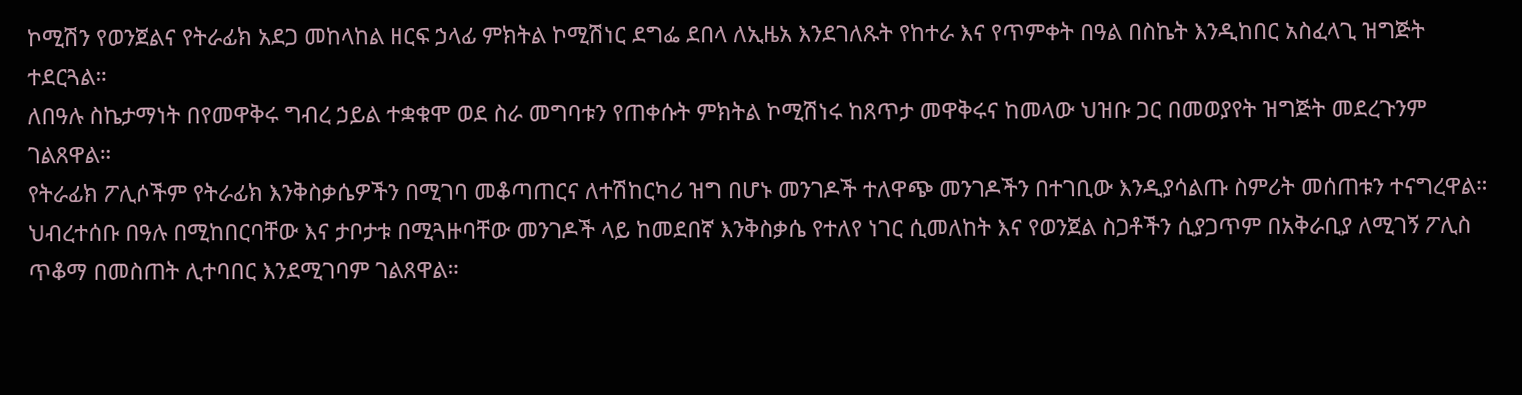ኮሚሽን የወንጀልና የትራፊክ አደጋ መከላከል ዘርፍ ኃላፊ ምክትል ኮሚሽነር ደግፌ ደበላ ለኢዜአ እንደገለጹት የከተራ እና የጥምቀት በዓል በስኬት እንዲከበር አስፈላጊ ዝግጅት ተደርጓል።
ለበዓሉ ስኬታማነት በየመዋቅሩ ግብረ ኃይል ተቋቁሞ ወደ ስራ መግባቱን የጠቀሱት ምክትል ኮሚሽነሩ ከጸጥታ መዋቅሩና ከመላው ህዝቡ ጋር በመወያየት ዝግጅት መደረጉንም ገልጸዋል።
የትራፊክ ፖሊሶችም የትራፊክ እንቅስቃሴዎችን በሚገባ መቆጣጠርና ለተሽከርካሪ ዝግ በሆኑ መንገዶች ተለዋጭ መንገዶችን በተገቢው እንዲያሳልጡ ስምሪት መሰጠቱን ተናግረዋል።
ህብረተሰቡ በዓሉ በሚከበርባቸው እና ታቦታቱ በሚጓዙባቸው መንገዶች ላይ ከመደበኛ እንቅስቃሴ የተለየ ነገር ሲመለከት እና የወንጀል ስጋቶችን ሲያጋጥም በአቅራቢያ ለሚገኝ ፖሊስ ጥቆማ በመስጠት ሊተባበር እንደሚገባም ገልጸዋል።